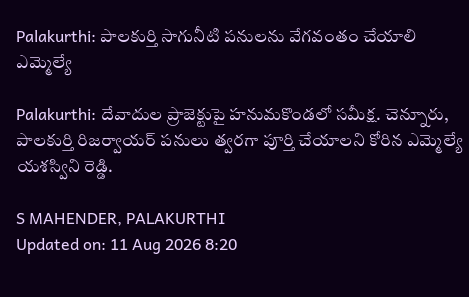Palakurthi: పాలకుర్తి సాగునీటి పనులను వేగవంతం చేయాలి ఎమ్మెల్యే

Palakurthi: దేవాదుల ప్రాజెక్టుపై హనుమకొండలో సమీక్ష. చెన్నూరు, పాలకుర్తి రిజర్వాయర్ పనులు త్వరగా పూర్తి చేయాలని కోరిన ఎమ్మెల్యే యశస్విని రెడ్డి.

S MAHENDER, PALAKURTHI
Updated on: 11 Aug 2026 8:20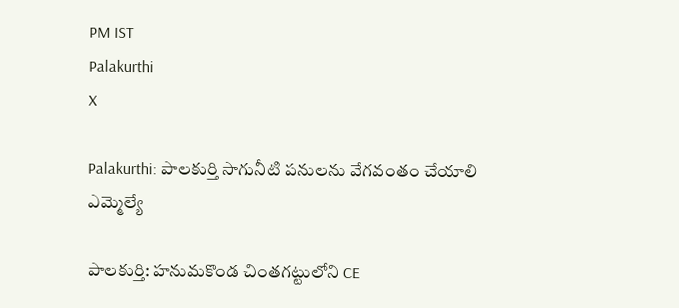PM IST
Palakurthi
X

Palakurthi: పాలకుర్తి సాగునీటి పనులను వేగవంతం చేయాలి ఎమ్మెల్యే

పాలకుర్తి: హనుమకొండ చింతగట్టులోని CE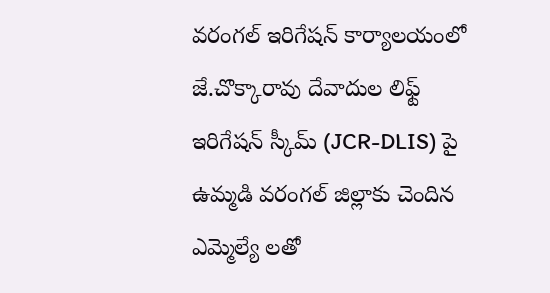వరంగల్ ఇరిగేషన్ కార్యాలయంలో జే.చొక్కారావు దేవాదుల లిఫ్ట్ ఇరిగేషన్ స్కీమ్ (JCR-DLIS) పై ఉమ్మడి వరంగల్ జిల్లాకు చెందిన ఎమ్మెల్యే లతో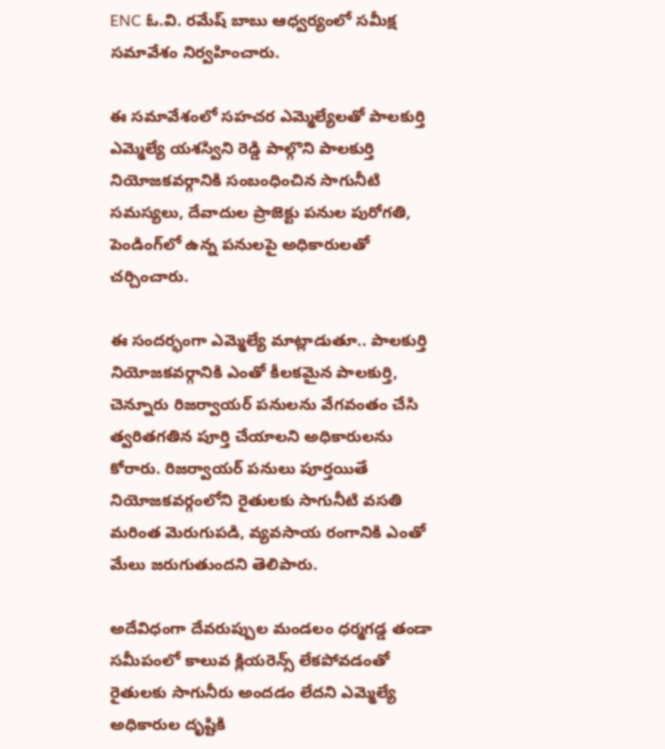ENC ఓ.వి. రమేష్ బాబు ఆధ్వర్యంలో సమీక్ష సమావేశం నిర్వహించారు.

ఈ సమావేశంలో సహచర ఎమ్మెల్యేలతో పాలకుర్తి ఎమ్మెల్యే యశస్విని రెడ్డి పాల్గొని పాలకుర్తి నియోజకవర్గానికి సంబంధించిన సాగునీటి సమస్యలు, దేవాదుల ప్రాజెక్టు పనుల పురోగతి, పెండింగ్‌లో ఉన్న పనులపై అధికారులతో చర్చించారు.

ఈ సందర్భంగా ఎమ్మెల్యే మాట్లాడుతూ.. పాలకుర్తి నియోజకవర్గానికి ఎంతో కీలకమైన పాలకుర్తి, చెన్నూరు రిజర్వాయర్ పనులను వేగవంతం చేసి త్వరితగతిన పూర్తి చేయాలని అధికారులను కోరారు. రిజర్వాయర్ పనులు పూర్తయితే నియోజకవర్గంలోని రైతులకు సాగునీటి వసతి మరింత మెరుగుపడి, వ్యవసాయ రంగానికి ఎంతో మేలు జరుగుతుందని తెలిపారు.

అదేవిధంగా దేవరుప్పుల మండలం ధర్మగడ్డ తండా సమీపంలో కాలువ క్లియరెన్స్ లేకపోవడంతో రైతులకు సాగునీరు అందడం లేదని ఎమ్మెల్యే అధికారుల దృష్టికి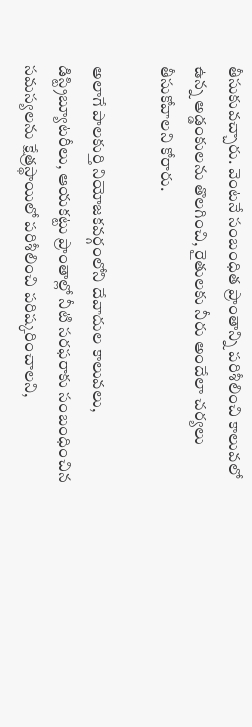తీసుకువచ్చారు. వెంటనే సంబంధిత ప్రాంతాన్ని పరిశీలించి కాలువలో ఉన్న అడ్డంకులను తొలగించి, రైతులకు నీరు అందేలా చర్యలు తీసుకోవాలని కోరారు.

అలాగే పాలకుర్తి నియోజకవర్గంలోని దేవాదుల కాలువలు, డిస్ట్రిబ్యూటరీలు, ఆయకట్టు ప్రాంతాల్లో నీటి సరఫరాకు సంబంధించిన సమస్యలను క్షేత్రస్థాయిలో పరిశీలించి పరిష్కరించాలని,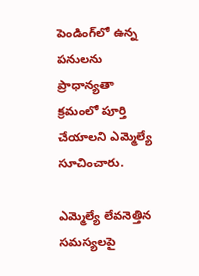పెండింగ్‌లో ఉన్న పనులను ప్రాధాన్యతా క్రమంలో పూర్తి చేయాలని ఎమ్మెల్యే సూచించారు.

ఎమ్మెల్యే లేవనెత్తిన సమస్యలపై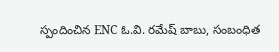స్పందించిన ENC ఓ.వి. రమేష్ బాబు, సంబంధిత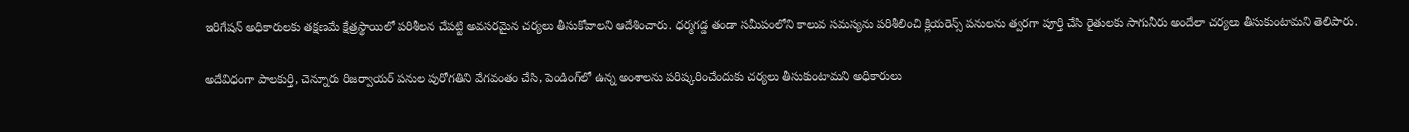ఇరిగేషన్ అధికారులకు తక్షణమే క్షేత్రస్థాయిలో పరిశీలన చేపట్టి అవసరమైన చర్యలు తీసుకోవాలని ఆదేశించారు. ధర్మగడ్డ తండా సమీపంలోని కాలువ సమస్యను పరిశీలించి క్లియరెన్స్ పనులను త్వరగా పూర్తి చేసి రైతులకు సాగునీరు అందేలా చర్యలు తీసుకుంటామని తెలిపారు.

అదేవిధంగా పాలకుర్తి, చెన్నూరు రిజర్వాయర్ పనుల పురోగతిని వేగవంతం చేసి, పెండింగ్‌లో ఉన్న అంశాలను పరిష్కరించేందుకు చర్యలు తీసుకుంటామని అధికారులు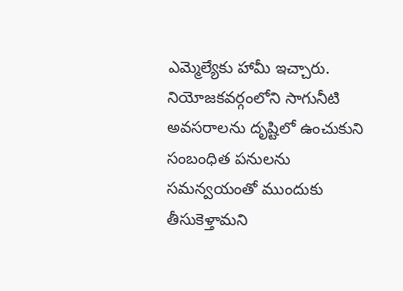ఎమ్మెల్యేకు హామీ ఇచ్చారు. నియోజకవర్గంలోని సాగునీటి అవసరాలను దృష్టిలో ఉంచుకుని సంబంధిత పనులను సమన్వయంతో ముందుకు తీసుకెళ్తామని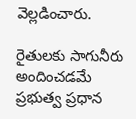వెల్లడించారు.

రైతులకు సాగునీరు అందించడమే ప్రభుత్వ ప్రధాన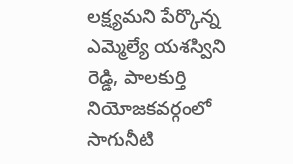లక్ష్యమని పేర్కొన్న ఎమ్మెల్యే యశస్విని రెడ్డి, పాలకుర్తి నియోజకవర్గంలో సాగునీటి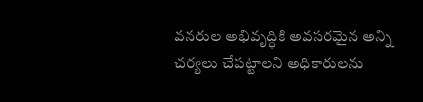వనరుల అభివృద్ధికి అవసరమైన అన్ని చర్యలు చేపట్టాలని అధికారులను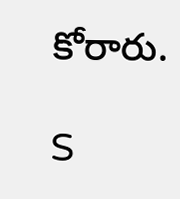కోరారు.

S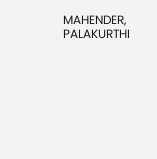MAHENDER, PALAKURTHI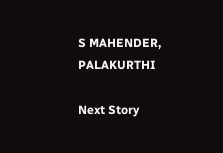S MAHENDER, PALAKURTHI

Next Story